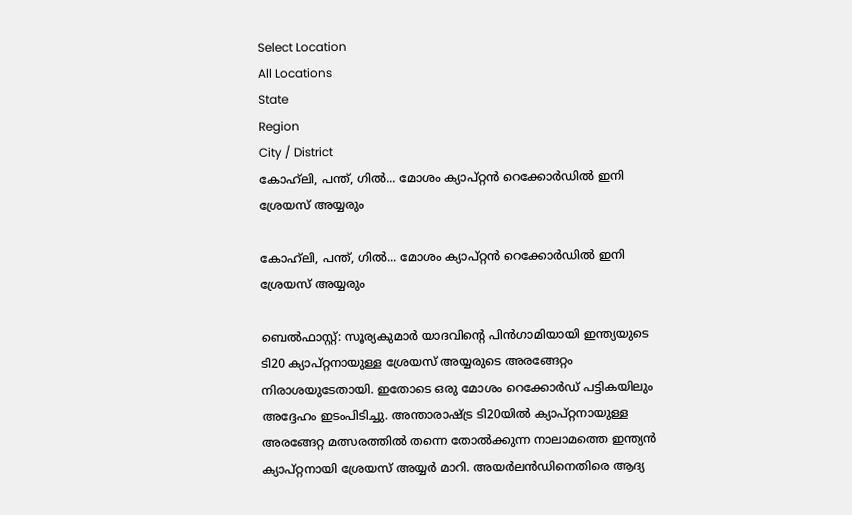Select Location
All Locations
State
Region
City / District
കോഹ്‍ലി, പന്ത്, ഗിൽ... മോശം ക്യാപ്റ്റൻ റെക്കോർഡിൽ ഇനി ശ്രേയസ് അയ്യരും

കോഹ്‍ലി, പന്ത്, ഗിൽ... മോശം ക്യാപ്റ്റൻ റെക്കോർഡിൽ ഇനി ശ്രേയസ് അയ്യരും

ബെല്‍ഫാസ്റ്റ്: സൂര്യകുമാർ യാദവിന്റെ പിൻഗാമിയായി ഇന്ത്യയുടെ ടി20 ക്യാപ്റ്റനായുള്ള ശ്രേയസ് അയ്യരുടെ അരങ്ങേറ്റം നിരാശയുടേതായി. ഇതോടെ ഒരു മോശം റെക്കോർഡ് പട്ടികയിലും അദ്ദേഹം ഇടംപിടിച്ചു. അന്താരാഷ്ട്ര ടി20യില്‍ ക്യാപ്റ്റനായുള്ള അരങ്ങേറ്റ മത്സരത്തില്‍ തന്നെ തോല്‍ക്കുന്ന നാലാമത്തെ ഇന്ത്യന്‍ ക്യാപ്റ്റനായി ശ്രേയസ് അയ്യര്‍ മാറി. അയര്‍ലന്‍ഡിനെതിരെ ആദ്യ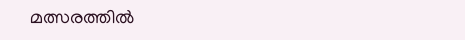മത്സരത്തില്‍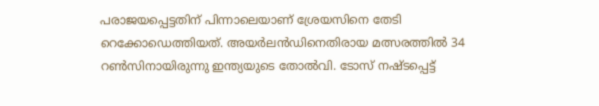പരാജയപ്പെട്ടതിന് പിന്നാലെയാണ് ശ്രേയസിനെ തേടി റെക്കോഡെത്തിയത്. അയര്‍ലന്‍ഡിനെതിരായ മത്സരത്തില്‍ 34 റണ്‍സിനായിരുന്നു ഇന്ത്യയുടെ തോല്‍വി. ടോസ് നഷ്ടപ്പെട്ട്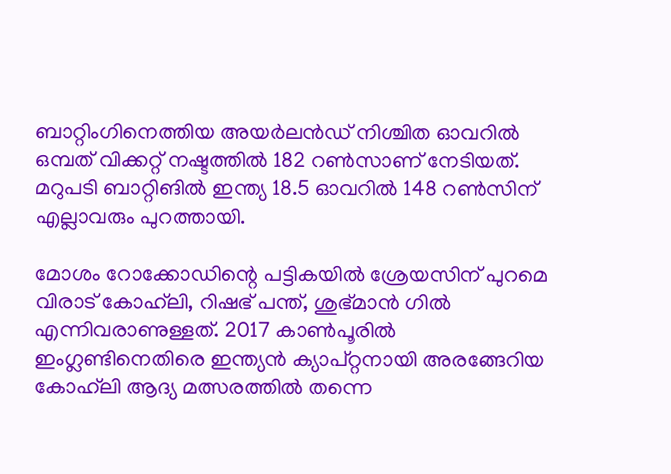ബാറ്റിംഗിനെത്തിയ അയര്‍ലന്‍ഡ് നിശ്ചിത ഓവറില്‍ ഒമ്പത് വിക്കറ്റ് നഷ്ടത്തില്‍ 182 റണ്‍സാണ് നേടിയത്. മറുപടി ബാറ്റിങില്‍ ഇന്ത്യ 18.5 ഓവറില്‍ 148 റണ്‍സിന് എല്ലാവരും പുറത്തായി.

മോശം റോക്കോഡിന്റെ പട്ടികയില്‍ ശ്രേയസിന് പുറമെ വിരാട് കോഹ്‌ലി, റിഷഭ് പന്ത്, ശുഭ്മാന്‍ ഗില്‍ എന്നിവരാണുള്ളത്. 2017 കാണ്‍പൂരില്‍ ഇംഗ്ലണ്ടിനെതിരെ ഇന്ത്യന്‍ ക്യാപ്റ്റനായി അരങ്ങേറിയ കോഹ്‌ലി ആദ്യ മത്സരത്തില്‍ തന്നെ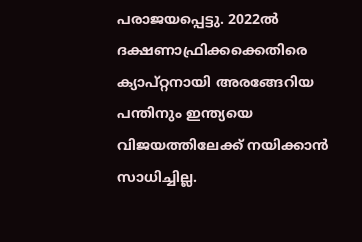പരാജയപ്പെട്ടു. 2022ല്‍ ദക്ഷണാഫ്രിക്കക്കെതിരെ ക്യാപ്റ്റനായി അരങ്ങേറിയ പന്തിനും ഇന്ത്യയെ വിജയത്തിലേക്ക് നയിക്കാന്‍ സാധിച്ചില്ല.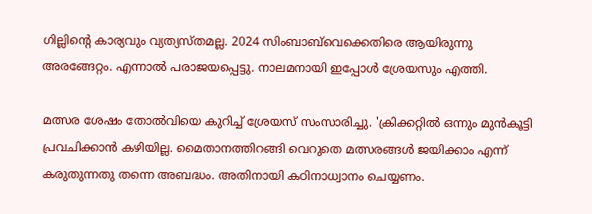ഗില്ലിന്റെ കാര്യവും വ്യത്യസ്തമല്ല. 2024 സിംബാബ്‌വെക്കെതിരെ ആയിരുന്നു അരങ്ങേറ്റം. എന്നാല്‍ പരാജയപ്പെട്ടു. നാലമനായി ഇപ്പോൾ ശ്രേയസും എത്തി.

മത്സര ശേഷം തോല്‍വിയെ കുറിച്ച് ശ്രേയസ് സംസാരിച്ചു. 'ക്രിക്കറ്റില്‍ ഒന്നും മുന്‍കൂട്ടി പ്രവചിക്കാന്‍ കഴിയില്ല. മൈതാനത്തിറങ്ങി വെറുതെ മത്സരങ്ങള്‍ ജയിക്കാം എന്ന് കരുതുന്നതു തന്നെ അബദ്ധം. അതിനായി കഠിനാധ്വാനം ചെയ്യണം.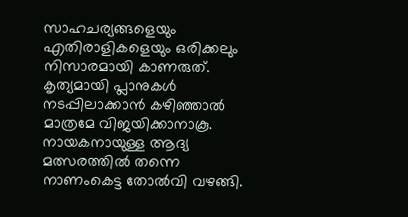സാഹചര്യങ്ങളെയും എതിരാളികളെയും ഒരിക്കലും നിസാരമായി കാണരുത്. കൃത്യമായി പ്ലാനുകള്‍ നടപ്പിലാക്കാന്‍ കഴിഞ്ഞാല്‍ മാത്രമേ വിജയിക്കാനാകൂ. നായകനായുള്ള ആദ്യ മത്സരത്തില്‍ തന്നെ നാണംകെട്ട തോല്‍വി വഴങ്ങി.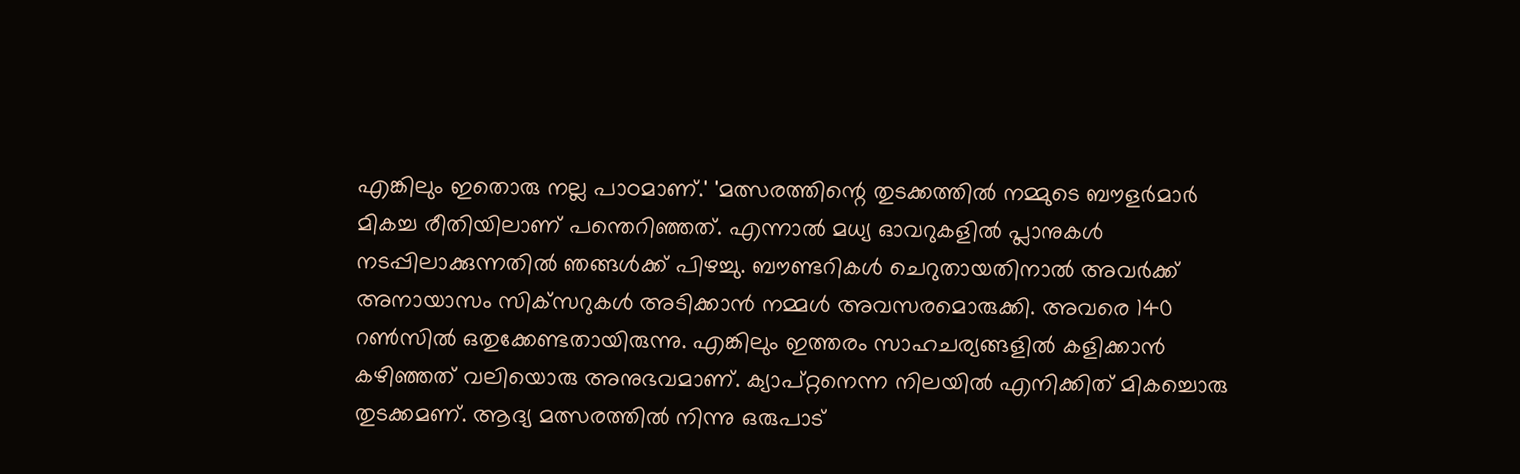എങ്കിലും ഇതൊരു നല്ല പാഠമാണ്.' 'മത്സരത്തിന്റെ തുടക്കത്തില്‍ നമ്മുടെ ബൗളര്‍മാര്‍ മികച്ച രീതിയിലാണ് പന്തെറിഞ്ഞത്. എന്നാല്‍ മധ്യ ഓവറുകളില്‍ പ്ലാനുകള്‍ നടപ്പിലാക്കുന്നതില്‍ ഞങ്ങള്‍ക്ക് പിഴച്ചു. ബൗണ്ടറികള്‍ ചെറുതായതിനാൽ അവര്‍ക്ക് അനായാസം സിക്‌സറുകള്‍ അടിക്കാന്‍ നമ്മള്‍ അവസരമൊരുക്കി. അവരെ 140 റണ്‍സില്‍ ഒതുക്കേണ്ടതായിരുന്നു. എങ്കിലും ഇത്തരം സാഹചര്യങ്ങളില്‍ കളിക്കാന്‍ കഴിഞ്ഞത് വലിയൊരു അനുഭവമാണ്. ക്യാപ്റ്റനെന്ന നിലയില്‍ എനിക്കിത് മികച്ചൊരു തുടക്കമണ്. ആദ്യ മത്സരത്തിൽ നിന്നു ഒരുപാട്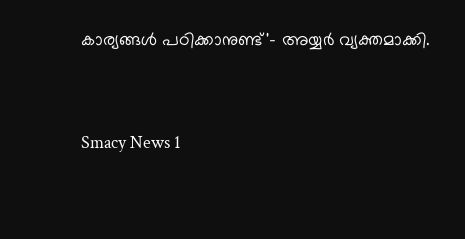കാര്യങ്ങള്‍ പഠിക്കാനുണ്ട്'- അയ്യർ‌ വ്യക്തമാക്കി.


Smacy News 1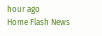hour ago
Home Flash News